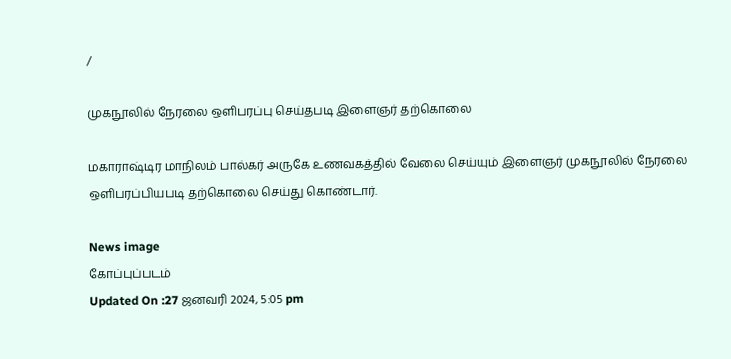/

முகநூலில் நேரலை ஒளிபரப்பு செய்தபடி இளைஞர் தற்கொலை

மகாராஷ்டிர மாநிலம் பால்கர் அருகே உணவகத்தில் வேலை செய்யும் இளைஞர் முகநூலில் நேரலை ஒளிபரப்பியபடி தற்கொலை செய்து கொண்டார்.

News image
கோப்புப்படம்
Updated On :27 ஜனவரி 2024, 5:05 pm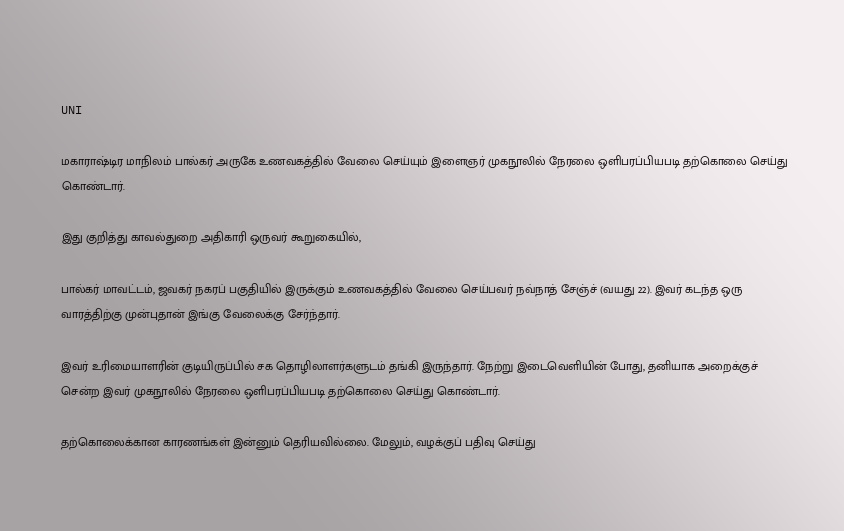UNI

மகாராஷ்டிர மாநிலம் பால்கர் அருகே உணவகத்தில் வேலை செய்யும் இளைஞர் முகநூலில் நேரலை ஒளிபரப்பியபடி தற்கொலை செய்து கொண்டார்.

இது குறித்து காவல்துறை அதிகாரி ஒருவர் கூறுகையில்,

பால்கர் மாவட்டம், ஜவகர் நகரப் பகுதியில் இருக்கும் உணவகத்தில் வேலை செய்பவர் நவ்நாத் சேஞ்ச் (வயது 22). இவர் கடந்த ஒரு வாரத்திற்கு முன்புதான் இங்கு வேலைக்கு சேர்ந்தார்.

இவர் உரிமையாளரின் குடியிருப்பில் சக தொழிலாளர்களுடம் தங்கி இருந்தார். நேற்று இடைவெளியின் போது, தனியாக அறைக்குச் சென்ற இவர் முகநூலில் நேரலை ஒளிபரப்பியபடி தற்கொலை செய்து கொண்டார்.

தற்கொலைக்கான காரணங்கள் இன்னும் தெரியவில்லை. மேலும், வழக்குப் பதிவு செய்து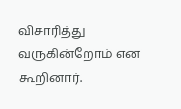விசாரித்து வருகின்றோம் என கூறினார்.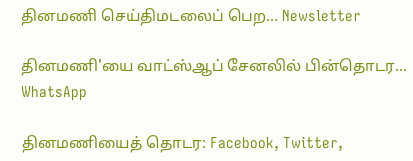தினமணி செய்திமடலைப் பெற... Newsletter

தினமணி'யை வாட்ஸ்ஆப் சேனலில் பின்தொடர... WhatsApp

தினமணியைத் தொடர: Facebook, Twitter,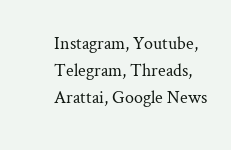Instagram, Youtube, Telegram, Threads, Arattai, Google News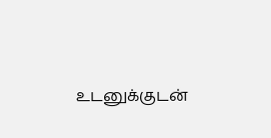உடனுக்குடன்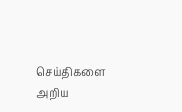செய்திகளை அறிய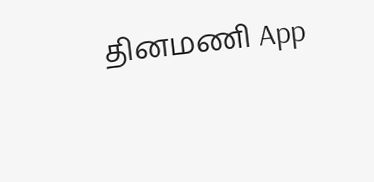தினமணி App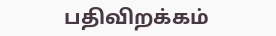பதிவிறக்கம்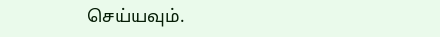செய்யவும்.